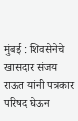मुंबई : शिवसेनेचे खासदार संजय राऊत यांनी पत्रकार परिषद घेऊन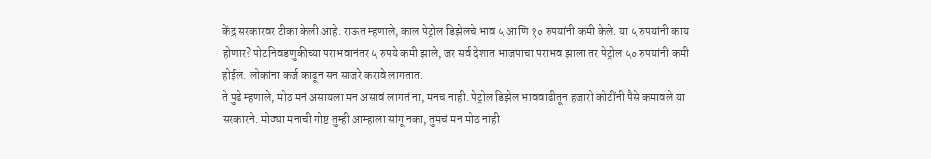केंद्र सरकारवर टीका केली आहे. राऊत म्हणाले, काल पेट्रोल डिझेलचे भाव ५ आणि १० रुपयांनी कमी केले. या ५ रुपयांनी काय होणार? पोटनिवडणुकीच्या पराभवानंतर ५ रुपये कमी झाले, जर सर्व देशात भाजपाचा पराभव झाला तर पेट्रोल ५० रुपयांनी कमी होईल. लोकांना कर्ज काढून सन साजरे करावे लागतात.
ते पुढे म्हणाले, मोठ मनं असायला मन असावं लागतं ना, मनच नाही. पेट्रोल डिझेल भाववाढीतून हजारो कोटींनी पैसे कमावले या सरकारने. मोठ्या मनाची गोष्ट तुम्ही आम्हाला सांगू नका, तुमचं मन मोठ नाही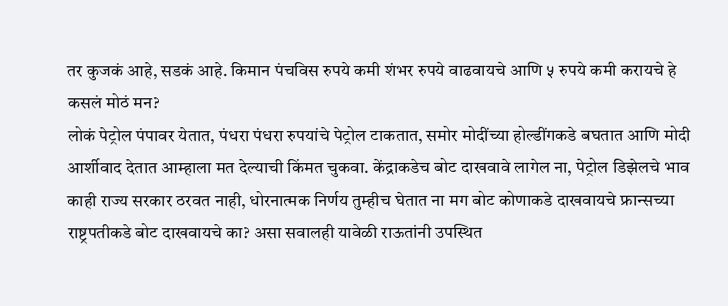तर कुजकं आहे, सडकं आहे. किमान पंचविस रुपये कमी शंभर रुपये वाढवायचे आणि ५ रुपये कमी करायचे हे कसलं मोठं मन?
लोकं पेट्रोल पंपावर येतात, पंधरा पंधरा रुपयांचे पेट्रोल टाकतात, समोर मोदींच्या होल्डींगकडे बघतात आणि मोदी आर्शीवाद देतात आम्हाला मत देल्याची किंमत चुकवा. केंद्राकडेच बोट दाखवावे लागेल ना, पेट्रोल डिझेलचे भाव काही राज्य सरकार ठरवत नाही, धोरनात्मक निर्णय तुम्हीच घेतात ना मग बोट कोणाकडे दाखवायचे फ्रान्सच्या राष्ट्रपतीकडे बोट दाखवायचे का? असा सवालही यावेळी राऊतांनी उपस्थित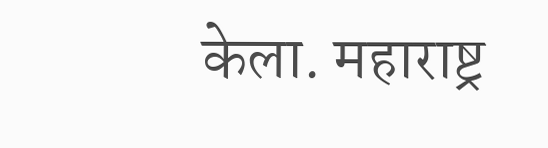केला. महाराष्ट्र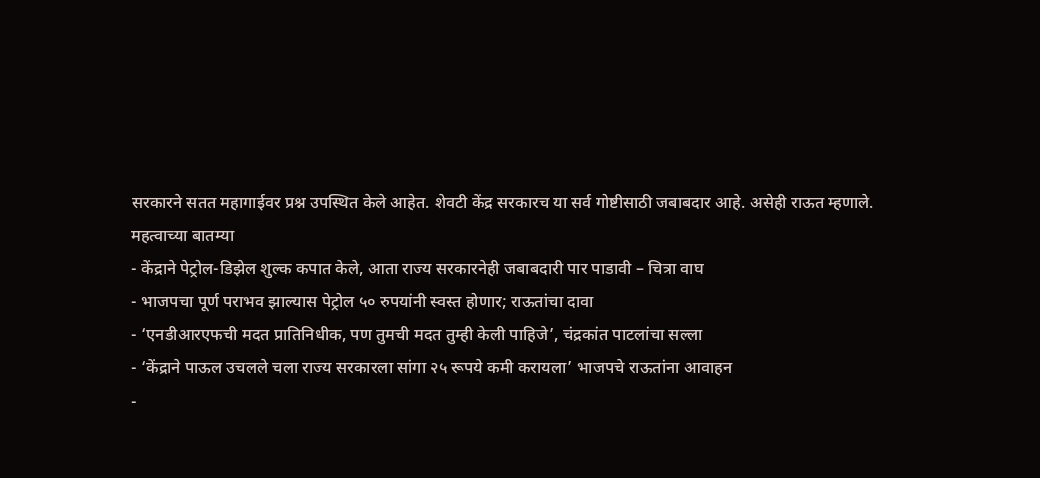सरकारने सतत महागाईवर प्रश्न उपस्थित केले आहेत. शेवटी केंद्र सरकारच या सर्व गोष्टीसाठी जबाबदार आहे. असेही राऊत म्हणाले.
महत्वाच्या बातम्या
- केंद्राने पेट्रोल-डिझेल शुल्क कपात केले, आता राज्य सरकारनेही जबाबदारी पार पाडावी – चित्रा वाघ
- भाजपचा पूर्ण पराभव झाल्यास पेट्रोल ५० रुपयांनी स्वस्त होणार; राऊतांचा दावा
- ‘एनडीआरएफची मदत प्रातिनिधीक, पण तुमची मदत तुम्ही केली पाहिजे’, चंद्रकांत पाटलांचा सल्ला
- ‘केंद्राने पाऊल उचलले चला राज्य सरकारला सांगा २५ रूपये कमी करायला’ भाजपचे राऊतांना आवाहन
-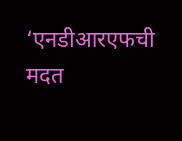‘एनडीआरएफची मदत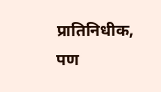प्रातिनिधीक, पण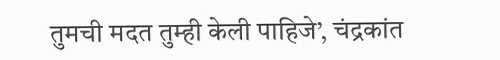तुमची मदत तुम्ही केली पाहिजे’, चंद्रकांत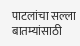पाटलांचा सल्ला
बातम्यांसाठी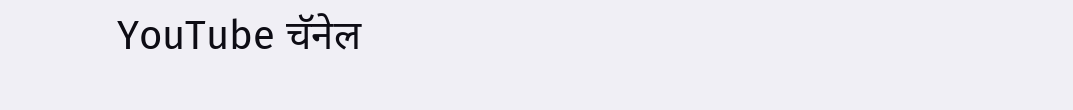YouTube चॅनेल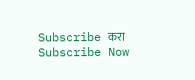Subscribe करा
Subscribe Now